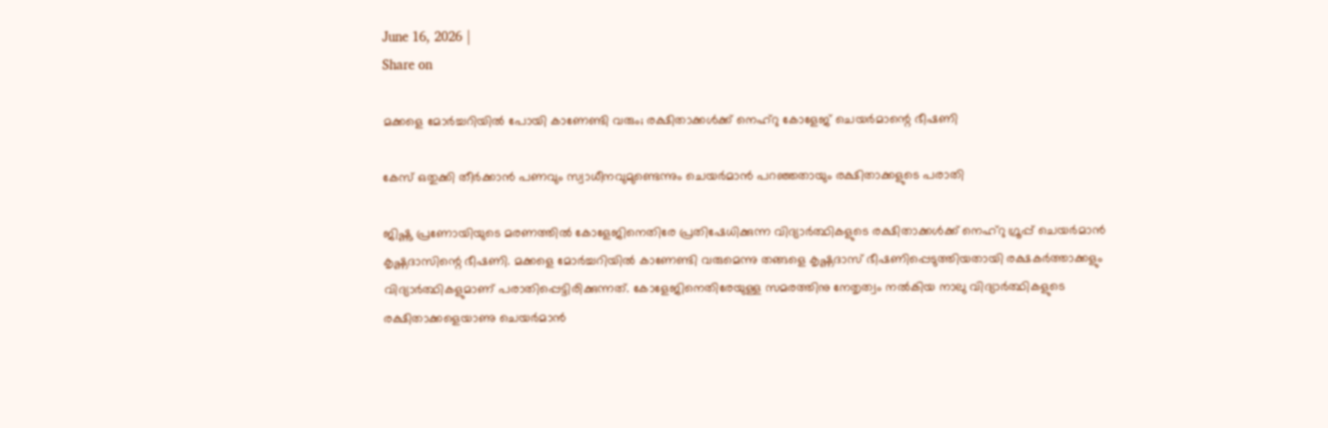June 16, 2026 |
Share on

മക്കളെ മോര്‍ച്ചറിയില്‍ പോയി കാണേണ്ടി വരും; രക്ഷിതാക്കള്‍ക്ക് നെഹ്‌റു കോളേജ് ചെയര്‍മാന്റെ ഭീഷണി

കേസ് ഒതുക്കി തീര്‍ക്കാന്‍ പണവും സ്വാധീനവുമുണ്ടെന്നും ചെയര്‍മാന്‍ പറഞ്ഞതായും രക്ഷിതാക്കളുടെ പരാതി

ജിഷ്ണു പ്രണോയിയുടെ മരണത്തില്‍ കോളേജിനെതിരേ പ്രതിഷേധിക്കുന്ന വിദ്യാര്‍ത്ഥികളുടെ രക്ഷിതാക്കള്‍ക്ക് നെഹ്‌റു ഗ്രൂപ്പ് ചെയര്‍മാന്‍ കൃഷ്ണദാസിന്റെ ഭീഷണി. മക്കളെ മോര്‍ച്ചറിയില്‍ കാണേണ്ടി വരുമെന്നു തങ്ങളെ കൃഷ്ണദാസ് ഭീഷണിപ്പെടുത്തിയതായി രക്ഷകര്‍ത്താക്കളും വിദ്യാര്‍ത്ഥികളുമാണ് പരാതിപ്പെട്ടിരിക്കുന്നത്. കോളേജിനെതിരേയുള്ള സമരത്തിനു നേതൃത്വം നല്‍കിയ നാലു വിദ്യാര്‍ത്ഥികളുടെ രക്ഷിതാക്കളെയാണു ചെയര്‍മാന്‍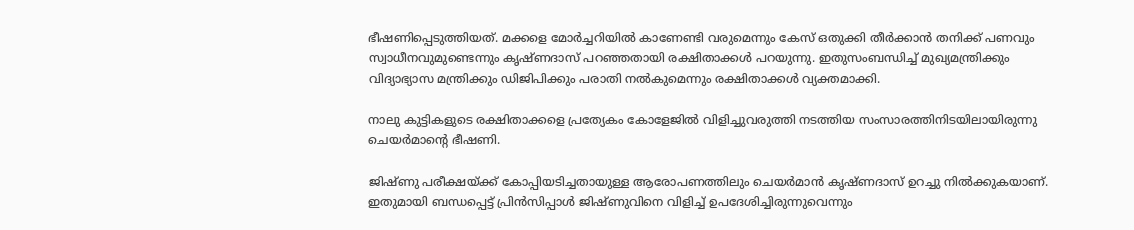ഭീഷണിപ്പെടുത്തിയത്. മക്കളെ മോര്‍ച്ചറിയില്‍ കാണേണ്ടി വരുമെന്നും കേസ് ഒതുക്കി തീര്‍ക്കാന്‍ തനിക്ക് പണവും സ്വാധീനവുമുണ്ടെന്നും കൃഷ്ണദാസ് പറഞ്ഞതായി രക്ഷിതാക്കള്‍ പറയുന്നു. ഇതുസംബന്ധിച്ച് മുഖ്യമന്ത്രിക്കും വിദ്യാഭ്യാസ മന്ത്രിക്കും ഡിജിപിക്കും പരാതി നല്‍കുമെന്നും രക്ഷിതാക്കള്‍ വ്യക്തമാക്കി.

നാലു കുട്ടികളുടെ രക്ഷിതാക്കളെ പ്രത്യേകം കോളേജില്‍ വിളിച്ചുവരുത്തി നടത്തിയ സംസാരത്തിനിടയിലായിരുന്നു ചെയര്‍മാന്റെ ഭീഷണി.

ജിഷ്ണു പരീക്ഷയ്ക്ക് കോപ്പിയടിച്ചതായുള്ള ആരോപണത്തിലും ചെയര്‍മാന്‍ കൃഷ്ണദാസ് ഉറച്ചു നില്‍ക്കുകയാണ്. ഇതുമായി ബന്ധപ്പെട്ട് പ്രിന്‍സിപ്പാള്‍ ജിഷ്ണുവിനെ വിളിച്ച് ഉപദേശിച്ചിരുന്നുവെന്നും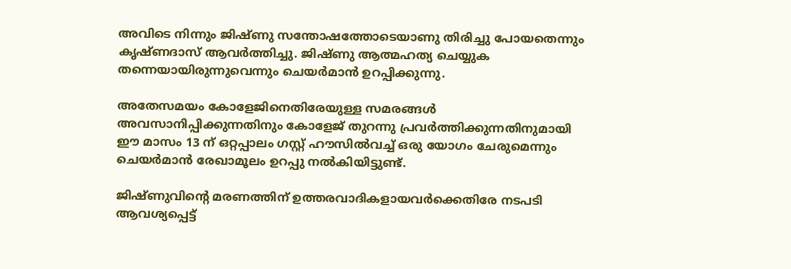അവിടെ നിന്നും ജിഷ്ണു സന്തോഷത്തോടെയാണു തിരിച്ചു പോയതെന്നും കൃഷ്ണദാസ് ആവര്‍ത്തിച്ചു. ജിഷ്ണു ആത്മഹത്യ ചെയ്യുക തന്നെയായിരുന്നുവെന്നും ചെയര്‍മാന്‍ ഉറപ്പിക്കുന്നു.

അതേസമയം കോളേജിനെതിരേയുള്ള സമരങ്ങള്‍ അവസാനിപ്പിക്കുന്നതിനും കോളേജ് തുറന്നു പ്രവര്‍ത്തിക്കുന്നതിനുമായി ഈ മാസം 13 ന് ഒറ്റപ്പാലം ഗസ്റ്റ് ഹൗസില്‍വച്ച് ഒരു യോഗം ചേരുമെന്നും ചെയര്‍മാന്‍ രേഖാമൂലം ഉറപ്പു നല്‍കിയിട്ടുണ്ട്.

ജിഷ്ണുവിന്റെ മരണത്തിന് ഉത്തരവാദികളായവര്‍ക്കെതിരേ നടപടി ആവശ്യപ്പെട്ട്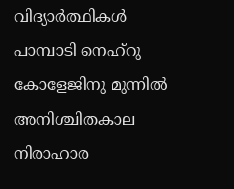വിദ്യാര്‍ത്ഥികള്‍ പാമ്പാടി നെഹ്‌റു കോളേജിനു മുന്നില്‍ അനിശ്ചിതകാല നിരാഹാര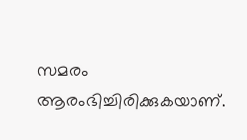സമരം ആരംഭിച്ചിരിക്കുകയാണ്.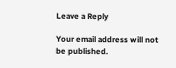Leave a Reply

Your email address will not be published.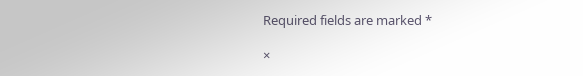Required fields are marked *

×